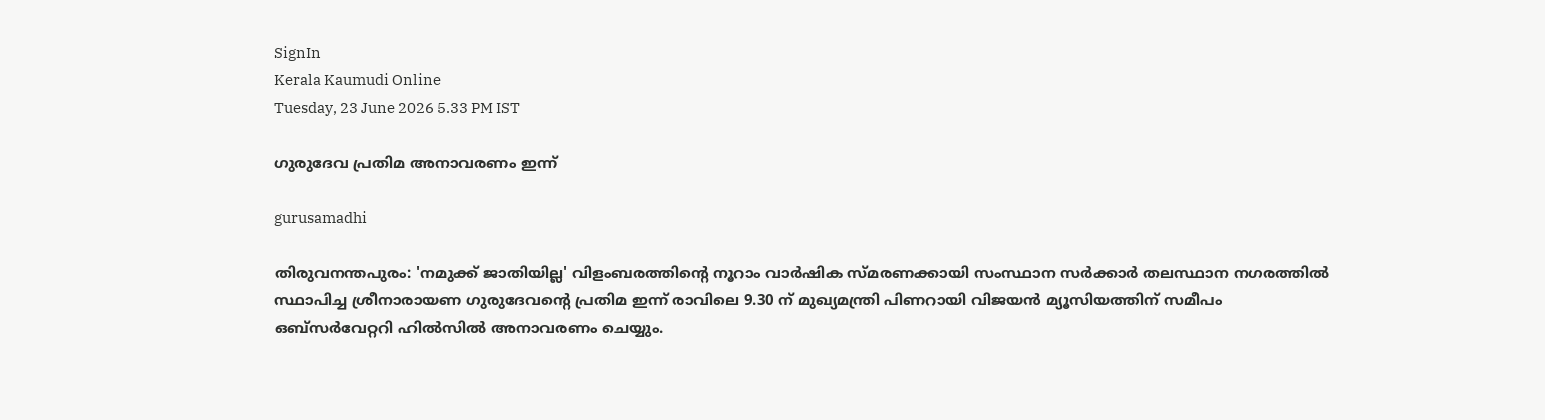SignIn
Kerala Kaumudi Online
Tuesday, 23 June 2026 5.33 PM IST

ഗുരുദേവ പ്രതിമ അനാവരണം ഇന്ന്

gurusamadhi

തിരുവനന്തപുരം: 'നമുക്ക് ജാതിയില്ല' വിളംബരത്തിന്റെ നൂറാം വാർഷിക സ്മരണക്കായി സംസ്ഥാന സർക്കാർ തലസ്ഥാന നഗരത്തിൽ സ്ഥാപിച്ച ശ്രീനാരായണ ഗുരുദേവന്റെ പ്രതിമ ഇന്ന് രാവിലെ 9.30 ന് മുഖ്യമന്ത്രി പിണറായി വിജയൻ മ്യൂസിയത്തിന് സമീപം ഒബ്‌സർവേറ്ററി ഹിൽസിൽ അനാവരണം ചെയ്യും.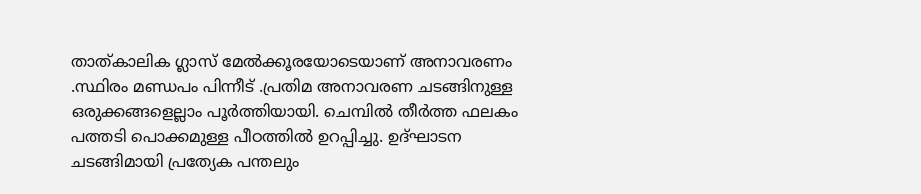താത്കാലിക ഗ്ലാസ് മേൽക്കൂരയോടെയാണ് അനാവരണം .സ്ഥിരം മണ്ഡപം പിന്നീട് .പ്രതിമ അനാവരണ ചടങ്ങിനുള്ള ഒരുക്കങ്ങളെല്ലാം പൂർത്തിയായി. ചെമ്പിൽ തീർത്ത ഫലകം പത്തടി പൊക്കമുള്ള പീഠത്തിൽ ഉറപ്പിച്ചു. ഉദ്‌ഘാടന ചടങ്ങിമായി പ്രത്യേക പന്തലും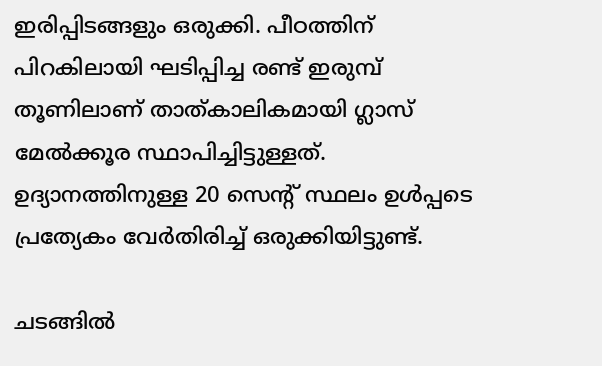ഇരിപ്പിടങ്ങളും ഒരുക്കി. പീഠത്തിന് പിറകിലായി ഘടിപ്പിച്ച രണ്ട് ഇരുമ്പ് തൂണിലാണ് താത്കാലികമായി ഗ്ലാസ് മേൽക്കൂര സ്ഥാപിച്ചിട്ടുള്ളത്. ഉദ്യാനത്തിനുള്ള 20 സെന്റ് സ്ഥലം ഉൾപ്പടെ പ്രത്യേകം വേർതിരിച്ച് ഒരുക്കിയിട്ടുണ്ട്.

ചടങ്ങിൽ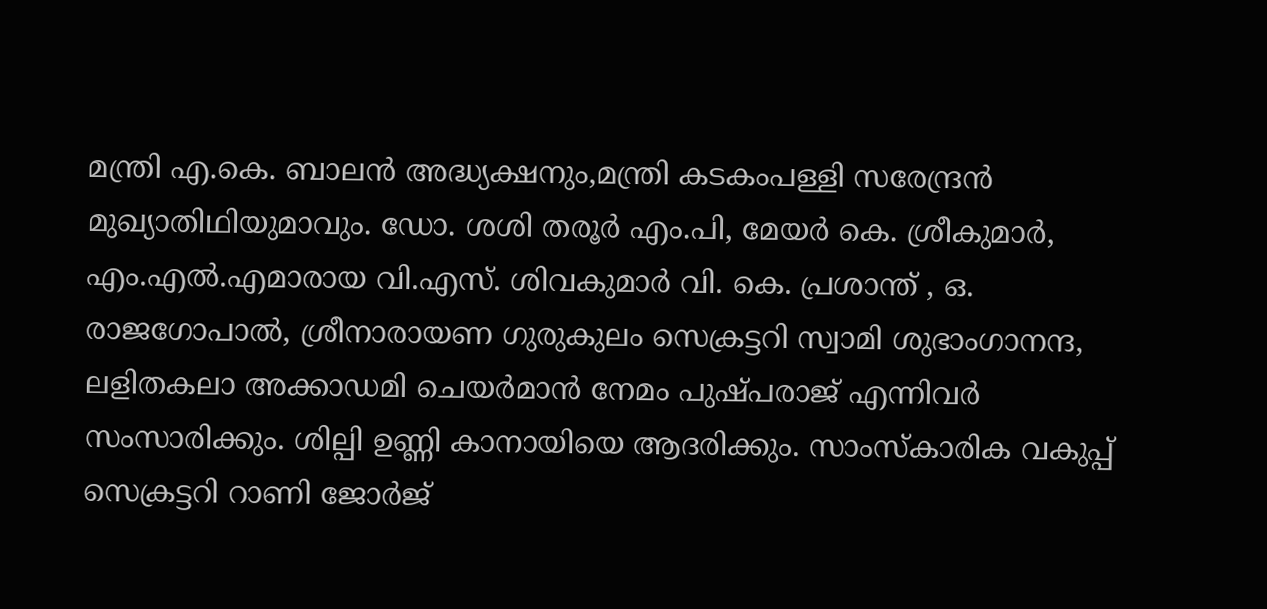മന്ത്രി എ.കെ. ബാലൻ അദ്ധ്യക്ഷനും,മന്ത്രി കടകംപള്ളി സരേന്ദ്രൻ മുഖ്യാതിഥിയുമാവും. ഡോ. ശശി തരൂർ എം.പി, മേയർ കെ. ശ്രീകുമാർ, എം.എൽ.എമാരായ വി.എസ്. ശിവകുമാർ വി. കെ. പ്രശാന്ത് , ഒ. രാജഗോപാൽ, ശ്രീനാരായണ ഗുരുകുലം സെക്രട്ടറി സ്വാമി ശുഭാംഗാനന്ദ, ലളിതകലാ അക്കാഡമി ചെയർമാൻ നേമം പുഷ്പരാജ് എന്നിവർ സംസാരിക്കും. ശില്പി ഉണ്ണി കാനായിയെ ആദരിക്കും. സാംസ്‌കാരിക വകുപ്പ് സെക്രട്ടറി റാണി ജോർജ്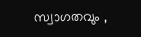സ്വാഗതവും ,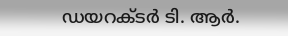ഡയറക്ടർ ടി. ആർ.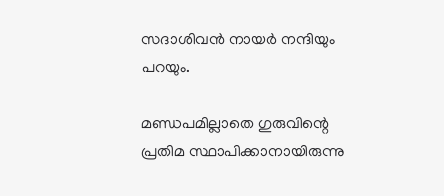സദാശിവൻ നായർ നന്ദിയും പറയും.

മണ്ഡപമില്ലാതെ ഗുരുവിന്റെ പ്രതിമ സ്ഥാപിക്കാനായിരുന്നു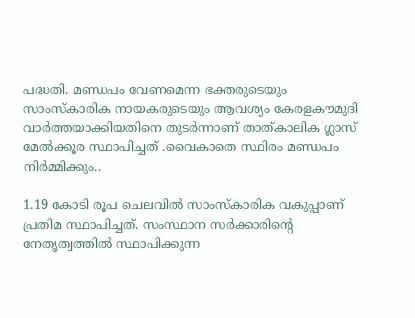പദ്ധതി. മണ്ഡപം വേണമെന്ന ഭക്തരുടെയും സാംസ്‌കാരിക നായകരുടെയും ആവശ്യം കേരളകൗമുദി വാർത്തയാക്കിയതിനെ തുടർന്നാണ് താത്കാലിക ഗ്ലാസ് മേൽക്കൂര സ്ഥാപിച്ചത് .വൈകാതെ സ്ഥിരം മണ്ഡപം നിർമ്മിക്കും..

1.19 കോടി രൂപ ചെലവിൽ സാംസ്‌കാരിക വകുപ്പാണ് പ്രതിമ സ്ഥാപിച്ചത്. സംസ്ഥാന സർക്കാരിന്റെ നേതൃത്വത്തിൽ സ്ഥാപിക്കുന്ന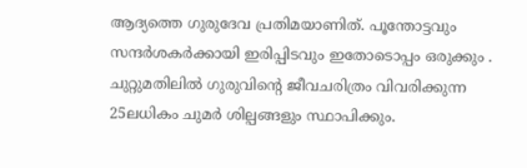ആദ്യത്തെ ഗുരുദേവ പ്രതിമയാണിത്. പൂന്തോട്ടവും സന്ദർശകർക്കായി ഇരിപ്പിടവും ഇതോടൊപ്പം ഒരുക്കും . ചുറ്റുമതിലിൽ ഗുരുവിന്റെ ജീവചരിത്രം വിവരിക്കുന്ന 25ലധികം ചുമർ ശില്പങ്ങളും സ്ഥാപിക്കും.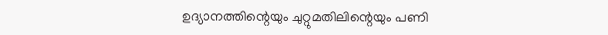ഉദ്യാനത്തിന്റെയും ചുറ്റുമതിലിന്റെയും പണി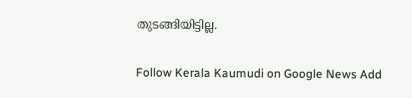തുടങ്ങിയിട്ടില്ല.

Follow Kerala Kaumudi on Google News Add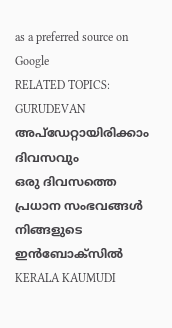as a preferred source on Google
RELATED TOPICS: GURUDEVAN
അപ്ഡേറ്റായിരിക്കാം ദിവസവും
ഒരു ദിവസത്തെ പ്രധാന സംഭവങ്ങൾ നിങ്ങളുടെ ഇൻബോക്സിൽ
KERALA KAUMUDI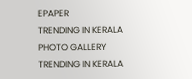EPAPER
TRENDING IN KERALA
PHOTO GALLERY
TRENDING IN KERALA